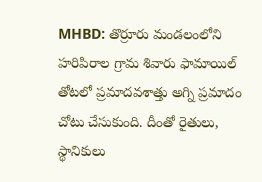MHBD: తొర్రూరు మండలంలోని హరిపిరాల గ్రామ శివారు ఫామాయిల్ తోటలో ప్రమాదవశాత్తు అగ్ని ప్రమాదం చోటు చేసుకుంది. దీంతో రైతులు, స్థానికులు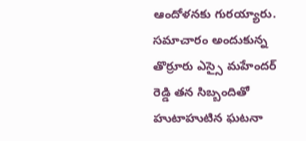ఆందోళనకు గురయ్యారు. సమాచారం అందుకున్న తొర్రూరు ఎస్సై మహేందర్ రెడ్డి తన సిబ్బందితో హుటాహుటిన ఘటనా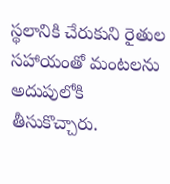స్థలానికి చేరుకుని రైతుల సహాయంతో మంటలను అదుపులోకి తీసుకొచ్చారు.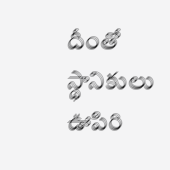దీంతో స్థానికులు ఊపిరి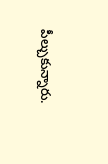పీల్చుకున్నారు.